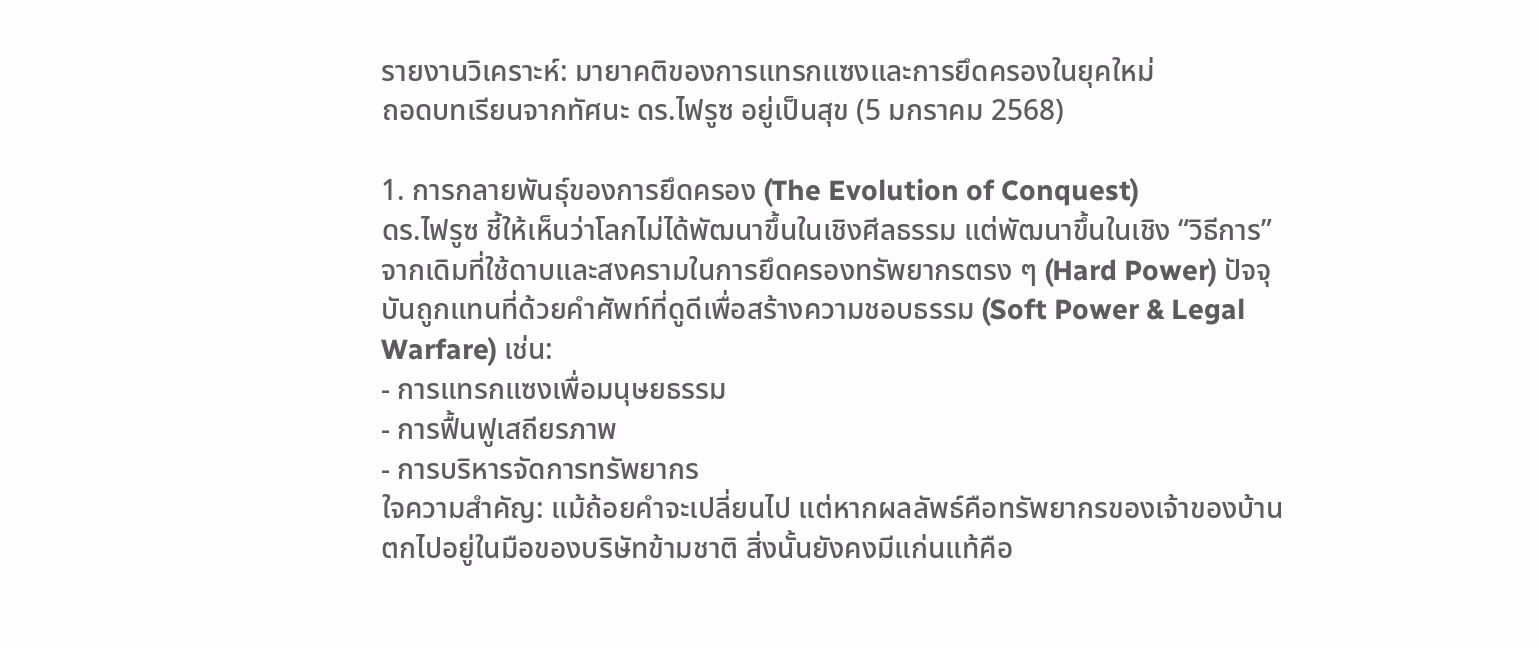รายงานวิเคราะห์: มายาคติของการแทรกแซงและการยึดครองในยุคใหม่
ถอดบทเรียนจากทัศนะ ดร.ไฟรูซ อยู่เป็นสุข (5 มกราคม 2568)

1. การกลายพันธุ์ของการยึดครอง (The Evolution of Conquest)
ดร.ไฟรูซ ชี้ให้เห็นว่าโลกไม่ได้พัฒนาขึ้นในเชิงศีลธรรม แต่พัฒนาขึ้นในเชิง “วิธีการ” จากเดิมที่ใช้ดาบและสงครามในการยึดครองทรัพยากรตรง ๆ (Hard Power) ปัจจุบันถูกแทนที่ด้วยคำศัพท์ที่ดูดีเพื่อสร้างความชอบธรรม (Soft Power & Legal Warfare) เช่น:
- การแทรกแซงเพื่อมนุษยธรรม
- การฟื้นฟูเสถียรภาพ
- การบริหารจัดการทรัพยากร
ใจความสำคัญ: แม้ถ้อยคำจะเปลี่ยนไป แต่หากผลลัพธ์คือทรัพยากรของเจ้าของบ้านตกไปอยู่ในมือของบริษัทข้ามชาติ สิ่งนั้นยังคงมีแก่นแท้คือ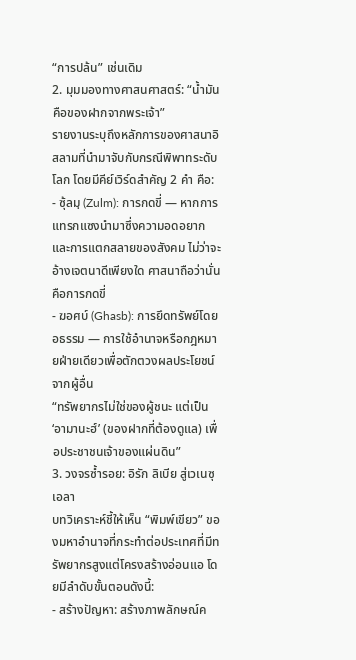“การปล้น” เช่นเดิม
2. มุมมองทางศาสนศาสตร์: “น้ำมันคือของฝากจากพระเจ้า”
รายงานระบุถึงหลักการของศาสนาอิสลามที่นำมาจับกับกรณีพิพาทระดับโลก โดยมีคีย์เวิร์ดสำคัญ 2 คำ คือ:
- ซุ้ลมฺ (Zulm): การกดขี่ — หากการแทรกแซงนำมาซึ่งความอดอยากและการแตกสลายของสังคม ไม่ว่าจะอ้างเจตนาดีเพียงใด ศาสนาถือว่านั่นคือการกดขี่
- ฆอศบ์ (Ghasb): การยึดทรัพย์โดยอธรรม — การใช้อำนาจหรือกฎหมายฝ่ายเดียวเพื่อตักตวงผลประโยชน์จากผู้อื่น
“ทรัพยากรไม่ใช่ของผู้ชนะ แต่เป็น ‘อามานะฮ์’ (ของฝากที่ต้องดูแล) เพื่อประชาชนเจ้าของแผ่นดิน”
3. วงจรซ้ำรอย: อิรัก ลิเบีย สู่เวเนซุเอลา
บทวิเคราะห์ชี้ให้เห็น “พิมพ์เขียว” ของมหาอำนาจที่กระทำต่อประเทศที่มีทรัพยากรสูงแต่โครงสร้างอ่อนแอ โดยมีลำดับขั้นตอนดังนี้:
- สร้างปัญหา: สร้างภาพลักษณ์ค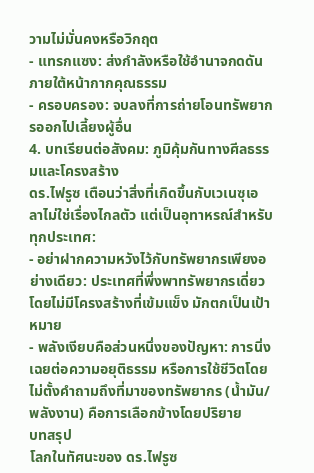วามไม่มั่นคงหรือวิกฤต
- แทรกแซง: ส่งกำลังหรือใช้อำนาจกดดันภายใต้หน้ากากคุณธรรม
- ครอบครอง: จบลงที่การถ่ายโอนทรัพยากรออกไปเลี้ยงผู้อื่น
4. บทเรียนต่อสังคม: ภูมิคุ้มกันทางศีลธรรมและโครงสร้าง
ดร.ไฟรูซ เตือนว่าสิ่งที่เกิดขึ้นกับเวเนซุเอลาไม่ใช่เรื่องไกลตัว แต่เป็นอุทาหรณ์สำหรับทุกประเทศ:
- อย่าฝากความหวังไว้กับทรัพยากรเพียงอย่างเดียว: ประเทศที่พึ่งพาทรัพยากรเดี่ยวโดยไม่มีโครงสร้างที่เข้มแข็ง มักตกเป็นเป้าหมาย
- พลังเงียบคือส่วนหนึ่งของปัญหา: การนิ่งเฉยต่อความอยุติธรรม หรือการใช้ชีวิตโดยไม่ตั้งคำถามถึงที่มาของทรัพยากร (น้ำมัน/พลังงาน) คือการเลือกข้างโดยปริยาย
บทสรุป
โลกในทัศนะของ ดร.ไฟรูซ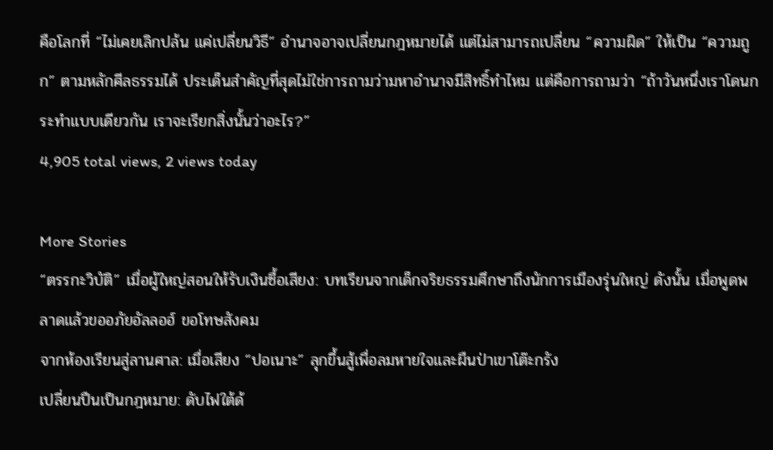คือโลกที่ “ไม่เคยเลิกปล้น แค่เปลี่ยนวิธี” อำนาจอาจเปลี่ยนกฎหมายได้ แต่ไม่สามารถเปลี่ยน “ความผิด” ให้เป็น “ความถูก” ตามหลักศีลธรรมได้ ประเด็นสำคัญที่สุดไม่ใช่การถามว่ามหาอำนาจมีสิทธิ์ทำไหม แต่คือการถามว่า “ถ้าวันหนึ่งเราโดนกระทำแบบเดียวกัน เราจะเรียกสิ่งนั้นว่าอะไร?”
4,905 total views, 2 views today

More Stories
“ตรรกะวิบัติ” เมื่อผู้ใหญ่สอนให้รับเงินซื้อเสียง: บทเรียนจากเด็กจริยธรรมศึกษาถึงนักการเมืองรุ่นใหญ่ ดังนั้น เมื่อพูดพลาดแล้วขออภัยอัลลอฮ์ ขอโทษสังคม
จากห้องเรียนสู่ลานศาล: เมื่อเสียง “ปอเนาะ” ลุกขึ้นสู้เพื่อลมหายใจและผืนป่าเขาโต๊ะกรัง
เปลี่ยนปืนเป็นกฎหมาย: ดับไฟใต้ด้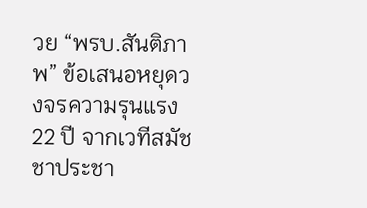วย “พรบ.สันติภาพ” ข้อเสนอหยุดวงจรความรุนแรง 22 ปี จากเวทีสมัชชาประชา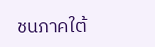ชนภาคใต้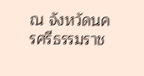ณ จังหวัดนครศรีธรรมราช